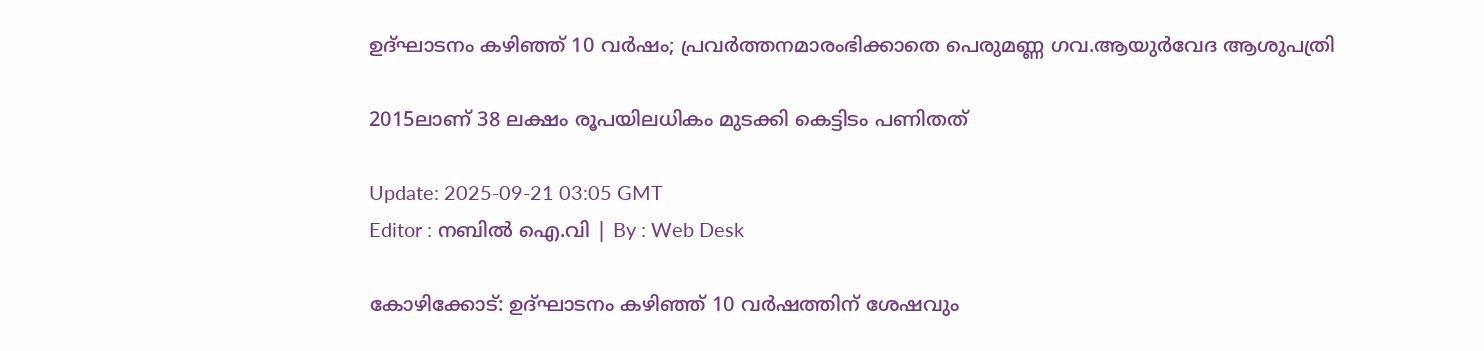ഉദ്ഘാടനം കഴിഞ്ഞ് 10 വർഷം; പ്രവർത്തനമാരംഭിക്കാതെ പെരുമണ്ണ ഗവ.ആയുർവേദ ആശുപത്രി

2015ലാണ് 38 ലക്ഷം രൂപയിലധികം മുടക്കി കെട്ടിടം പണിതത്

Update: 2025-09-21 03:05 GMT
Editor : നബിൽ ഐ.വി | By : Web Desk

കോഴിക്കോട്: ഉദ്ഘാടനം കഴിഞ്ഞ് 10 വർഷത്തിന് ശേഷവും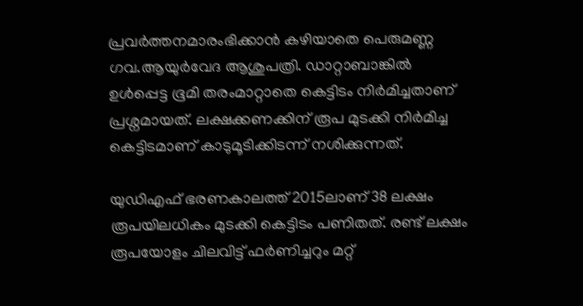പ്രവർത്തനമാരംഭിക്കാന്‍ കഴിയാതെ പെരുമണ്ണ ഗവ.ആയുർവേദ ആശുപത്രി. ഡാറ്റാബാങ്കിൽ ഉൾപ്പെട്ട ഭൂമി തരംമാറ്റാതെ കെട്ടിടം നിർമിച്ചതാണ് പ്രശ്നമായത്. ലക്ഷക്കണക്കിന് രൂപ മുടക്കി നിർമിച്ച കെട്ടിടമാണ് കാടുമൂടിക്കിടന്ന് നശിക്കുന്നത്.

യുഡിഎഫ് ഭരണകാലത്ത് 2015ലാണ് 38 ലക്ഷം രൂപയിലധികം മുടക്കി കെട്ടിടം പണിതത്. രണ്ട് ലക്ഷം രൂപയോളം ചിലവിട്ട് ഫർണിച്ചറും മറ്റ്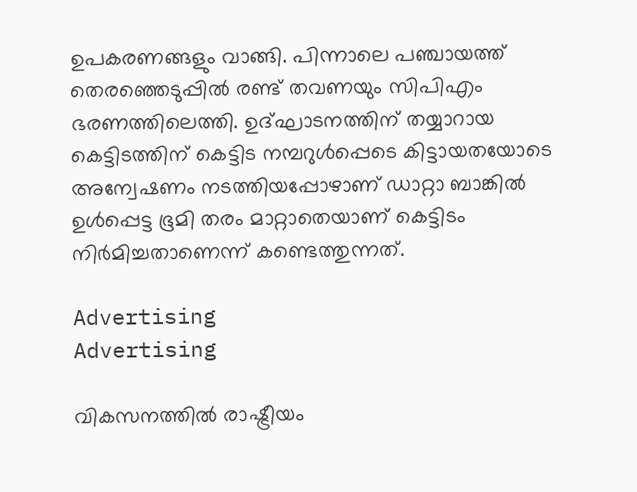ഉപകരണങ്ങളും വാങ്ങി. പിന്നാലെ പഞ്ചായത്ത് തെരഞ്ഞെടുപ്പിൽ രണ്ട് തവണയും സിപിഎം ഭരണത്തിലെത്തി. ഉദ്ഘാടനത്തിന് തയ്യാറായ കെട്ടിടത്തിന് കെട്ടിട നമ്പറുള്‍പ്പെടെ കിട്ടായതയോടെ അന്വേഷണം നടത്തിയപ്പോഴാണ് ഡാറ്റാ ബാങ്കില്‍‌ ഉള്‍പ്പെട്ട ഭൂമി തരം മാറ്റാതെയാണ് കെട്ടിടം നിർമിച്ചതാണെന്ന് കണ്ടെത്തുന്നത്.

Advertising
Advertising

വികസനത്തിൽ രാഷ്ട്രീയം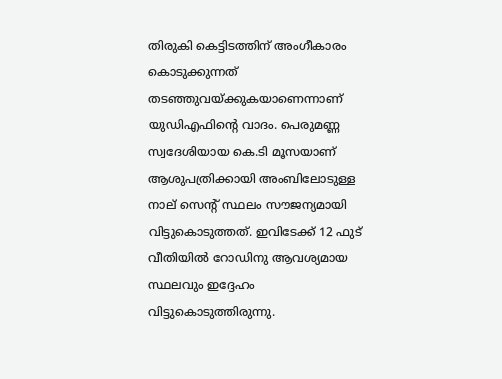തിരുകി കെട്ടിടത്തിന് അംഗീകാരം കൊടുക്കുന്നത് തടഞ്ഞുവയ്ക്കുകയാണെന്നാണ് യുഡിഎഫിന്‍റെ വാദം. പെരുമണ്ണ സ്വദേശിയായ കെ.ടി മൂസയാണ് ആശുപത്രിക്കായി അംബിലോടുള്ള നാല് സെന്‍റ് സ്ഥലം സൗജന്യമായി വിട്ടുകൊടുത്തത്. ഇവിടേക്ക് 12 ഫുട് വീതിയിൽ റോഡിനു ആവശ്യമായ സ്ഥലവും ഇദ്ദേഹം വിട്ടുകൊടുത്തിരുന്നു.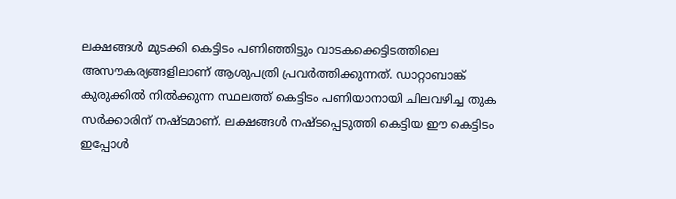ലക്ഷങ്ങൾ മുടക്കി കെട്ടിടം പണിഞ്ഞിട്ടും വാടകക്കെട്ടിടത്തിലെ അസൗകര്യങ്ങളിലാണ് ആശുപത്രി പ്രവർത്തിക്കുന്നത്. ഡാറ്റാബാങ്ക് കുരുക്കിൽ നിൽക്കുന്ന സ്ഥലത്ത് കെട്ടിടം പണിയാനായി ചിലവഴിച്ച തുക സർക്കാരിന് നഷ്ടമാണ്. ലക്ഷങ്ങള്‍ നഷ്ടപ്പെടുത്തി കെട്ടിയ ഈ കെട്ടിടം ഇപ്പോള്‍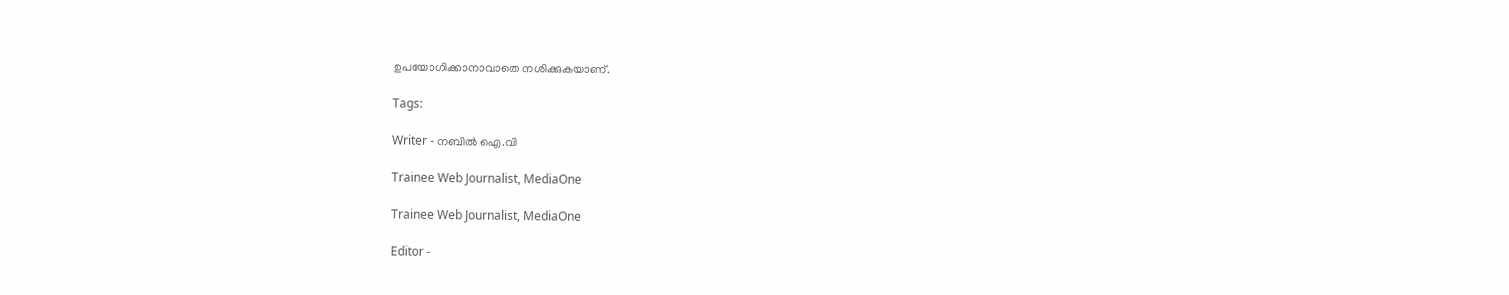ഉപയോഗിക്കാനാവാതെ നശിക്കുകയാണ്.

Tags:

Writer - നബിൽ ഐ.വി

Trainee Web Journalist, MediaOne

Trainee Web Journalist, MediaOne

Editor -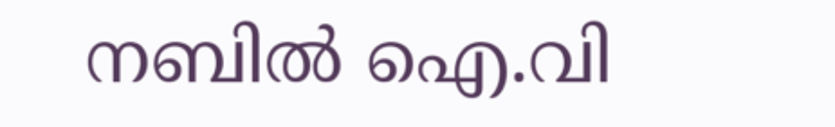നബിൽ ഐ.വി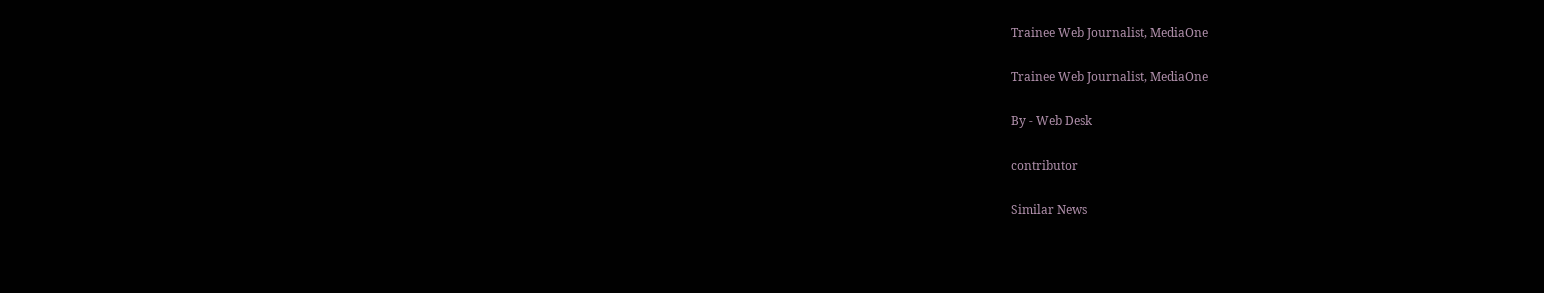Trainee Web Journalist, MediaOne

Trainee Web Journalist, MediaOne

By - Web Desk

contributor

Similar News